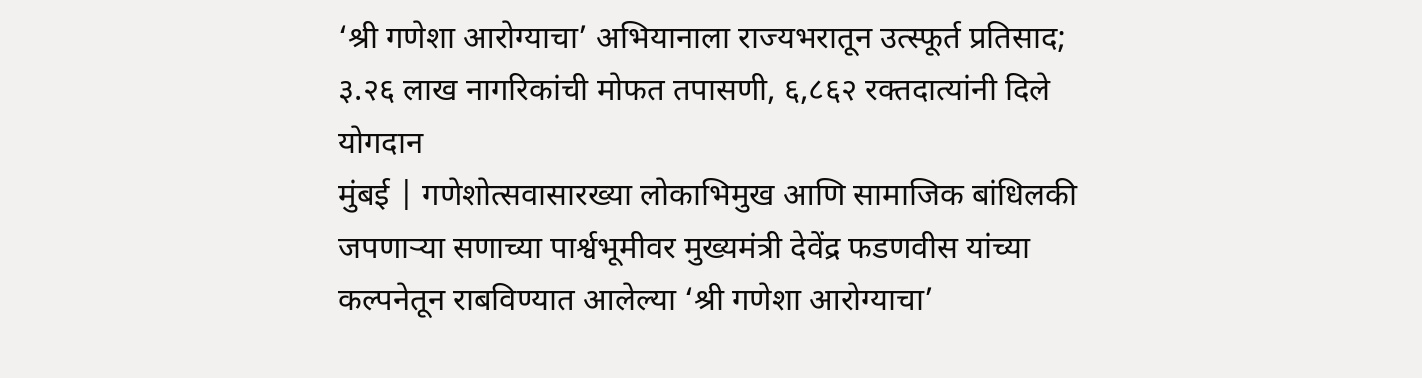‘श्री गणेशा आरोग्याचा’ अभियानाला राज्यभरातून उत्स्फूर्त प्रतिसाद; ३.२६ लाख नागरिकांची मोफत तपासणी, ६,८६२ रक्तदात्यांनी दिले योगदान
मुंबई | गणेशोत्सवासारख्या लोकाभिमुख आणि सामाजिक बांधिलकी जपणाऱ्या सणाच्या पार्श्वभूमीवर मुख्यमंत्री देवेंद्र फडणवीस यांच्या कल्पनेतून राबविण्यात आलेल्या ‘श्री गणेशा आरोग्याचा’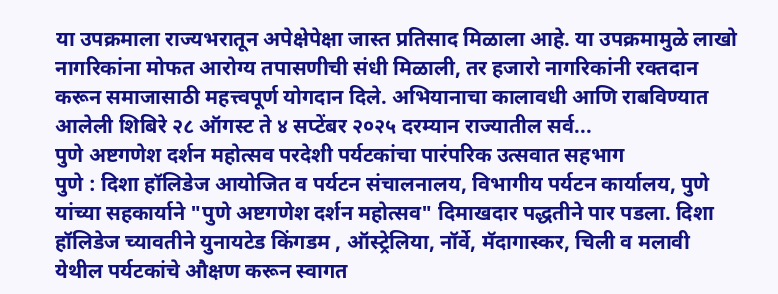या उपक्रमाला राज्यभरातून अपेक्षेपेक्षा जास्त प्रतिसाद मिळाला आहे. या उपक्रमामुळे लाखो नागरिकांना मोफत आरोग्य तपासणीची संधी मिळाली, तर हजारो नागरिकांनी रक्तदान करून समाजासाठी महत्त्वपूर्ण योगदान दिले. अभियानाचा कालावधी आणि राबविण्यात आलेली शिबिरे २८ ऑगस्ट ते ४ सप्टेंबर २०२५ दरम्यान राज्यातील सर्व...
पुणे अष्टगणेश दर्शन महोत्सव परदेशी पर्यटकांचा पारंपरिक उत्सवात सहभाग
पुणे : दिशा हॉलिडेज आयोजित व पर्यटन संचालनालय, विभागीय पर्यटन कार्यालय, पुणे यांच्या सहकार्याने "पुणे अष्टगणेश दर्शन महोत्सव" दिमाखदार पद्धतीने पार पडला. दिशा हॉलिडेज च्यावतीने युनायटेड किंगडम , ऑस्ट्रेलिया, नॉर्वे, मॅदागास्कर, चिली व मलावी येथील पर्यटकांचे औक्षण करून स्वागत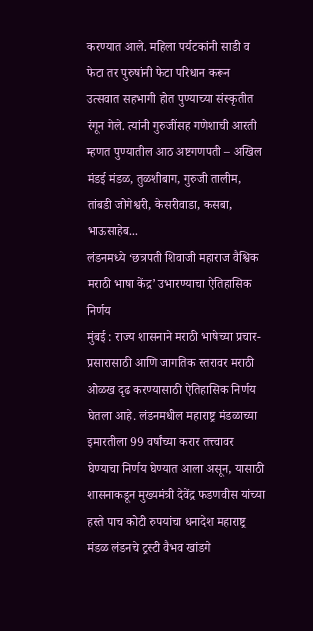करण्यात आले. महिला पर्यटकांनी साडी व फेटा तर पुरुषांनी फेटा परिधान करून उत्सवात सहभागी होत पुण्याच्या संस्कृतीत रंगून गेले. त्यांनी गुरुजींसह गणेशाची आरती म्हणत पुण्यातील आठ अष्टगणपती – अखिल मंडई मंडळ, तुळशीबाग, गुरुजी तालीम, तांबडी जोगेश्वरी, केसरीवाडा, कसबा, भाऊसाहेब...
लंडनमध्ये ‘छत्रपती शिवाजी महाराज वैश्विक मराठी भाषा केंद्र’ उभारण्याचा ऐतिहासिक निर्णय
मुंबई : राज्य शासनाने मराठी भाषेच्या प्रचार-प्रसारासाठी आणि जागतिक स्तरावर मराठी ओळख दृढ करण्यासाठी ऐतिहासिक निर्णय घेतला आहे. लंडनमधील महाराष्ट्र मंडळाच्या इमारतीला 99 वर्षांच्या करार तत्त्वावर घेण्याचा निर्णय घेण्यात आला असून, यासाठी शासनाकडून मुख्यमंत्री देवेंद्र फडणवीस यांच्या हस्ते पाच कोटी रुपयांचा धनादेश महाराष्ट्र मंडळ लंडनचे ट्रस्टी वैभव खांडगे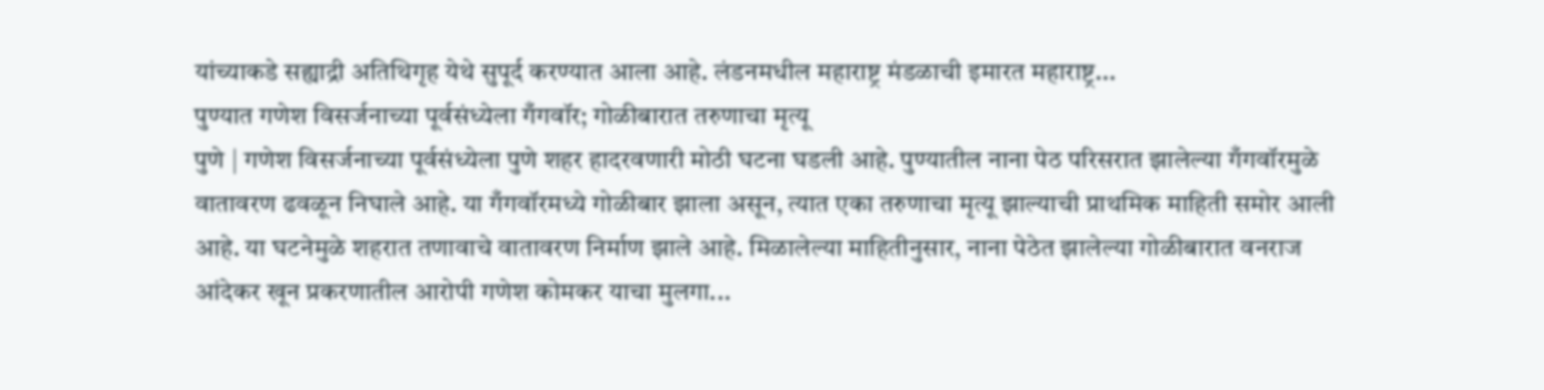यांच्याकडे सह्याद्री अतिथिगृह येथे सुपूर्द करण्यात आला आहे. लंडनमधील महाराष्ट्र मंडळाची इमारत महाराष्ट्र...
पुण्यात गणेश विसर्जनाच्या पूर्वसंध्येला गँगवॉर; गोळीबारात तरुणाचा मृत्यू
पुणे | गणेश विसर्जनाच्या पूर्वसंध्येला पुणे शहर हादरवणारी मोठी घटना घडली आहे. पुण्यातील नाना पेठ परिसरात झालेल्या गँगवॉरमुळे वातावरण ढवळून निघाले आहे. या गँगवॉरमध्ये गोळीबार झाला असून, त्यात एका तरुणाचा मृत्यू झाल्याची प्राथमिक माहिती समोर आली आहे. या घटनेमुळे शहरात तणावाचे वातावरण निर्माण झाले आहे. मिळालेल्या माहितीनुसार, नाना पेठेत झालेल्या गोळीबारात वनराज आंदेकर खून प्रकरणातील आरोपी गणेश कोमकर याचा मुलगा...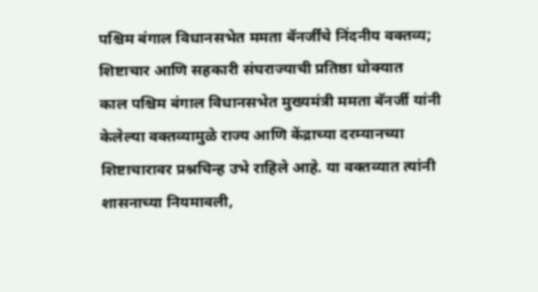पश्चिम बंगाल विधानसभेत ममता बॅनर्जींचे निंदनीय वक्तव्य; शिष्टाचार आणि सहकारी संघराज्याची प्रतिष्ठा धोक्यात
काल पश्चिम बंगाल विधानसभेत मुख्यमंत्री ममता बॅनर्जी यांनी केलेल्या वक्तव्यामुळे राज्य आणि केंद्राच्या दरम्यानच्या शिष्टाचारावर प्रश्नचिन्ह उभे राहिले आहे. या वक्तव्यात त्यांनी शासनाच्या नियमावली,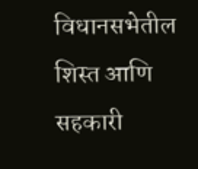विधानसभेतील शिस्त आणि सहकारी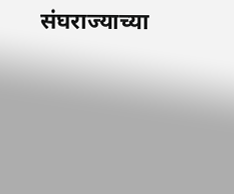संघराज्याच्या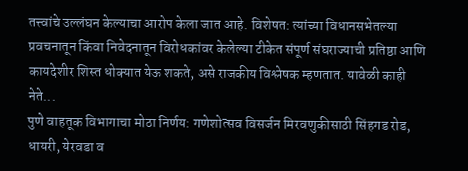तत्त्वांचे उल्लंघन केल्याचा आरोप केला जात आहे. विशेषत: त्यांच्या विधानसभेतल्या प्रवचनातून किंवा निवेदनातून विरोधकांवर केलेल्या टीकेत संपूर्ण संघराज्याची प्रतिष्ठा आणि कायदेशीर शिस्त धोक्यात येऊ शकते, असे राजकीय विश्लेषक म्हणतात. यावेळी काही नेते...
पुणे वाहतूक विभागाचा मोठा निर्णय: गणेशोत्सव विसर्जन मिरवणुकीसाठी सिंहगड रोड, धायरी, येरवडा व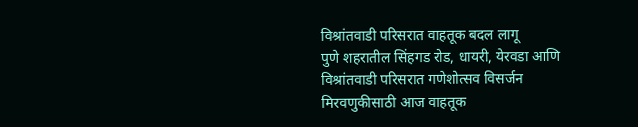विश्रांतवाडी परिसरात वाहतूक बदल लागू
पुणे शहरातील सिंहगड रोड, धायरी, येरवडा आणि विश्रांतवाडी परिसरात गणेशोत्सव विसर्जन मिरवणुकीसाठी आज वाहतूक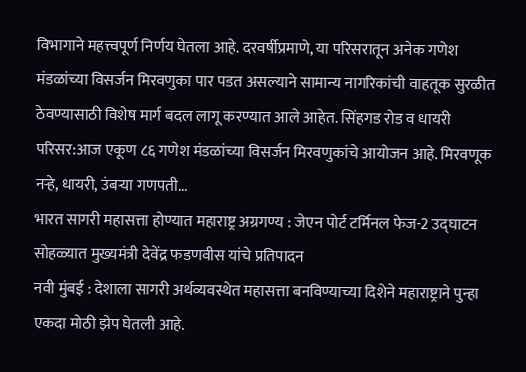विभागाने महत्त्वपूर्ण निर्णय घेतला आहे. दरवर्षीप्रमाणे, या परिसरातून अनेक गणेश मंडळांच्या विसर्जन मिरवणुका पार पडत असल्याने सामान्य नागरिकांची वाहतूक सुरळीत ठेवण्यासाठी विशेष मार्ग बदल लागू करण्यात आले आहेत. सिंहगड रोड व धायरी परिसर:आज एकूण ८६ गणेश मंडळांच्या विसर्जन मिरवणुकांचे आयोजन आहे. मिरवणूक नऱ्हे, धायरी, उंबऱ्या गणपती...
भारत सागरी महासत्ता होण्यात महाराष्ट्र अग्रगण्य : जेएन पोर्ट टर्मिनल फेज-2 उद्घाटन सोहळ्यात मुख्यमंत्री देवेंद्र फडणवीस यांचे प्रतिपादन
नवी मुंबई : देशाला सागरी अर्थव्यवस्थेत महासत्ता बनविण्याच्या दिशेने महाराष्ट्राने पुन्हा एकदा मोठी झेप घेतली आहे.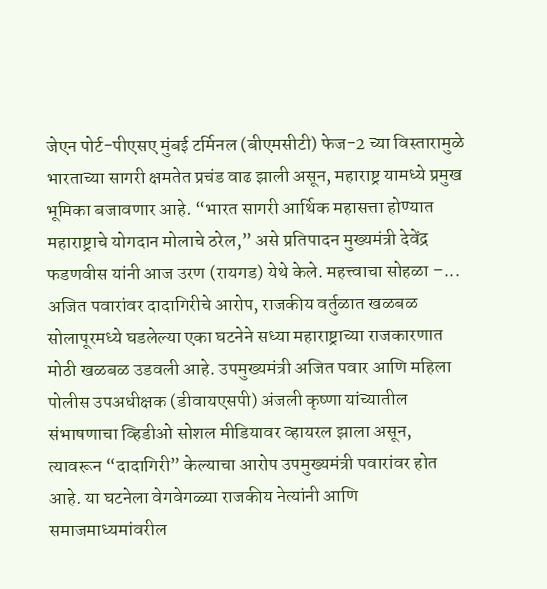जेएन पोर्ट-पीएसए मुंबई टर्मिनल (बीएमसीटी) फेज-2 च्या विस्तारामुळे भारताच्या सागरी क्षमतेत प्रचंड वाढ झाली असून, महाराष्ट्र यामध्ये प्रमुख भूमिका बजावणार आहे. “भारत सागरी आर्थिक महासत्ता होण्यात महाराष्ट्राचे योगदान मोलाचे ठरेल,” असे प्रतिपादन मुख्यमंत्री देवेंद्र फडणवीस यांनी आज उरण (रायगड) येथे केले. महत्त्वाचा सोहळा –...
अजित पवारांवर दादागिरीचे आरोप, राजकीय वर्तुळात खळबळ
सोलापूरमध्ये घडलेल्या एका घटनेने सध्या महाराष्ट्राच्या राजकारणात मोठी खळबळ उडवली आहे. उपमुख्यमंत्री अजित पवार आणि महिला पोलीस उपअधीक्षक (डीवायएसपी) अंजली कृष्णा यांच्यातील संभाषणाचा व्हिडीओ सोशल मीडियावर व्हायरल झाला असून, त्यावरून “दादागिरी” केल्याचा आरोप उपमुख्यमंत्री पवारांवर होत आहे. या घटनेला वेगवेगळ्या राजकीय नेत्यांनी आणि समाजमाध्यमांवरील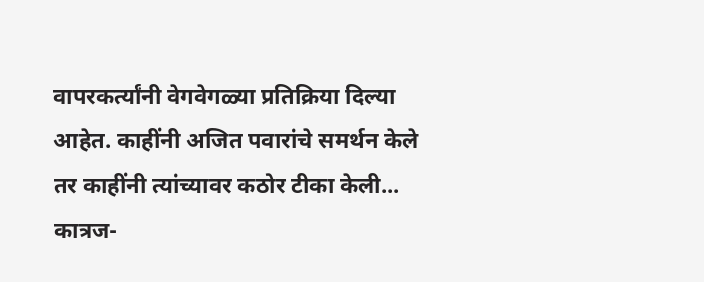वापरकर्त्यांनी वेगवेगळ्या प्रतिक्रिया दिल्या आहेत. काहींनी अजित पवारांचे समर्थन केले तर काहींनी त्यांच्यावर कठोर टीका केली...
कात्रज-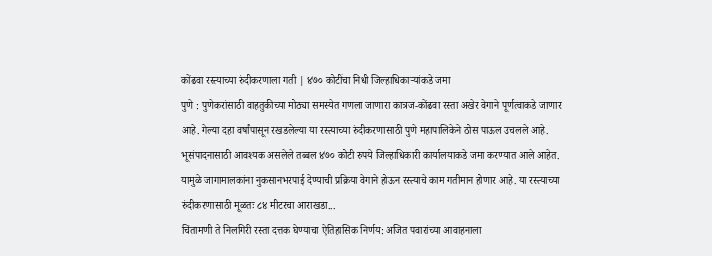कोंढवा रस्त्याच्या रुंदीकरणाला गती | ४७० कोटींचा निधी जिल्हाधिकाऱ्यांकडे जमा
पुणे : पुणेकरांसाठी वाहतुकीच्या मोठ्या समस्येत गणला जाणारा कात्रज-कोंढवा रस्ता अखेर वेगाने पूर्णत्वाकडे जाणार आहे. गेल्या दहा वर्षांपासून रखडलेल्या या रस्त्याच्या रुंदीकरणासाठी पुणे महापालिकेने ठोस पाऊल उचलले आहे. भूसंपादनासाठी आवश्यक असलेले तब्बल ४७० कोटी रुपये जिल्हाधिकारी कार्यालयाकडे जमा करण्यात आले आहेत. यामुळे जागामालकांना नुकसानभरपाई देण्याची प्रक्रिया वेगाने होऊन रस्त्याचे काम गतीमान होणार आहे. या रस्त्याच्या रुंदीकरणासाठी मूळतः ८४ मीटरचा आराखडा...
चिंतामणी ते निलगिरी रस्ता दत्तक घेण्याचा ऐतिहासिक निर्णय: अजित पवारांच्या आवाहनाला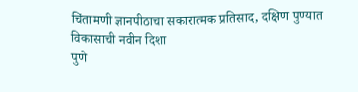चिंतामणी ज्ञानपीठाचा सकारात्मक प्रतिसाद, दक्षिण पुण्यात विकासाची नवीन दिशा
पुणे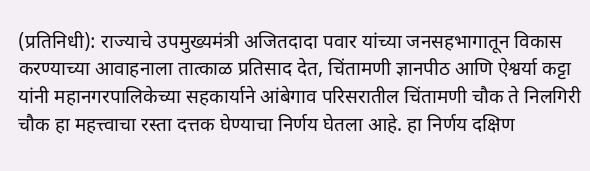(प्रतिनिधी): राज्याचे उपमुख्यमंत्री अजितदादा पवार यांच्या जनसहभागातून विकास करण्याच्या आवाहनाला तात्काळ प्रतिसाद देत, चिंतामणी ज्ञानपीठ आणि ऐश्वर्या कट्टा यांनी महानगरपालिकेच्या सहकार्याने आंबेगाव परिसरातील चिंतामणी चौक ते निलगिरी चौक हा महत्त्वाचा रस्ता दत्तक घेण्याचा निर्णय घेतला आहे. हा निर्णय दक्षिण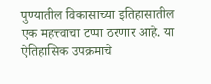पुण्यातील विकासाच्या इतिहासातील एक महत्त्वाचा टप्पा ठरणार आहे. या ऐतिहासिक उपक्रमाचे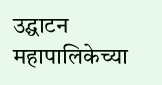उद्घाटन महापालिकेच्या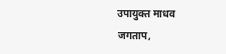उपायुक्त माधव जगताप,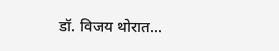डॉ. विजय थोरात...